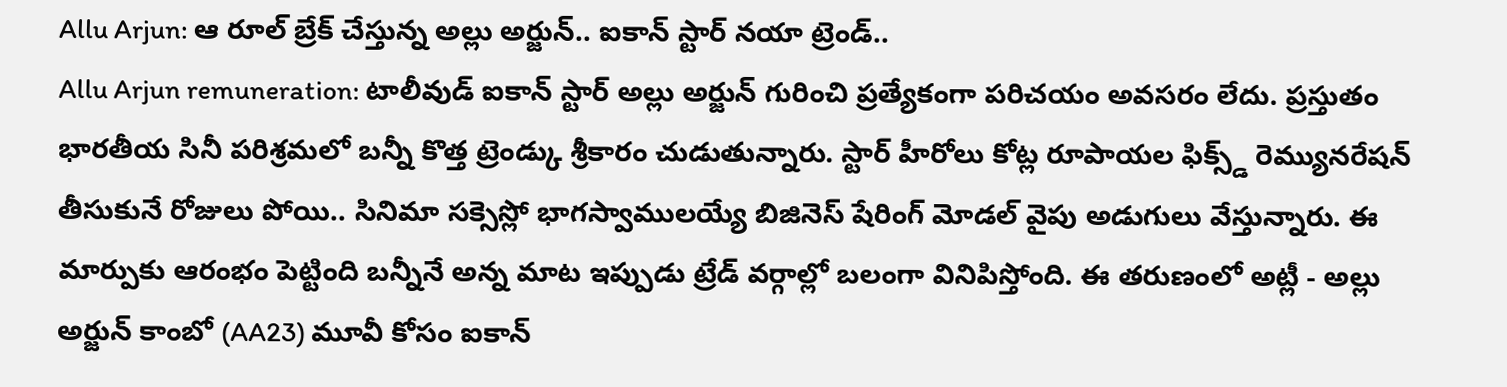Allu Arjun: ఆ రూల్ బ్రేక్ చేస్తున్న అల్లు అర్జున్.. ఐకాన్ స్టార్ నయా ట్రెండ్..
Allu Arjun remuneration: టాలీవుడ్ ఐకాన్ స్టార్ అల్లు అర్జున్ గురించి ప్రత్యేకంగా పరిచయం అవసరం లేదు. ప్రస్తుతం భారతీయ సినీ పరిశ్రమలో బన్నీ కొత్త ట్రెండ్కు శ్రీకారం చుడుతున్నారు. స్టార్ హీరోలు కోట్ల రూపాయల ఫిక్స్డ్ రెమ్యునరేషన్ తీసుకునే రోజులు పోయి.. సినిమా సక్సెస్లో భాగస్వాములయ్యే బిజినెస్ షేరింగ్ మోడల్ వైపు అడుగులు వేస్తున్నారు. ఈ మార్పుకు ఆరంభం పెట్టింది బన్నీనే అన్న మాట ఇప్పుడు ట్రేడ్ వర్గాల్లో బలంగా వినిపిస్తోంది. ఈ తరుణంలో అట్లీ - అల్లు అర్జున్ కాంబో (AA23) మూవీ కోసం ఐకాన్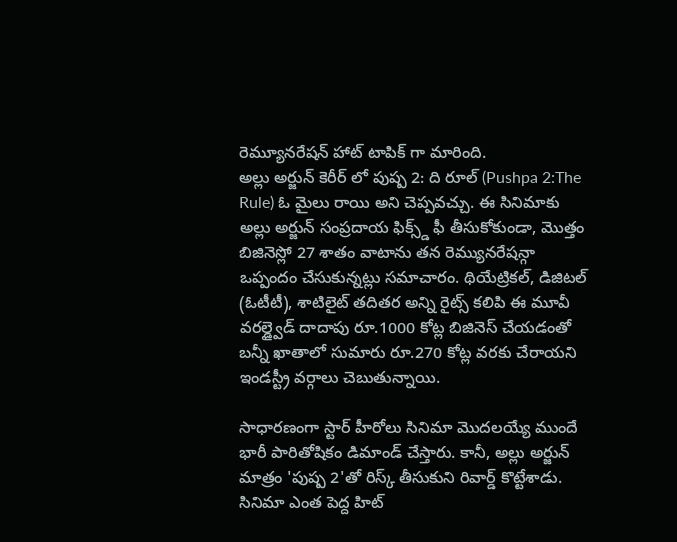రెమ్యూనరేషన్ హాట్ టాపిక్ గా మారింది.
అల్లు అర్జున్ కెరీర్ లో పుష్ప 2: ది రూల్ (Pushpa 2:The Rule) ఓ మైలు రాయి అని చెప్పవచ్చు. ఈ సినిమాకు అల్లు అర్జున్ సంప్రదాయ ఫిక్స్డ్ ఫీ తీసుకోకుండా, మొత్తం బిజినెస్లో 27 శాతం వాటాను తన రెమ్యునరేషన్గా ఒప్పందం చేసుకున్నట్లు సమాచారం. థియేట్రికల్, డిజిటల్ (ఓటీటీ), శాటిలైట్ తదితర అన్ని రైట్స్ కలిపి ఈ మూవీ వరల్డ్వైడ్ దాదాపు రూ.1000 కోట్ల బిజినెస్ చేయడంతో బన్నీ ఖాతాలో సుమారు రూ.270 కోట్ల వరకు చేరాయని ఇండస్ట్రీ వర్గాలు చెబుతున్నాయి.

సాధారణంగా స్టార్ హీరోలు సినిమా మొదలయ్యే ముందే భారీ పారితోషికం డిమాండ్ చేస్తారు. కానీ, అల్లు అర్జున్ మాత్రం 'పుష్ప 2'తో రిస్క్ తీసుకుని రివార్డ్ కొట్టేశాడు. సినిమా ఎంత పెద్ద హిట్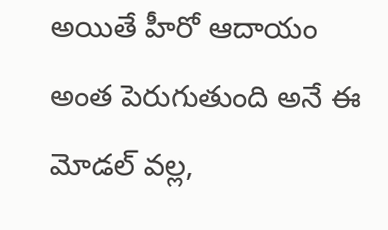అయితే హీరో ఆదాయం అంత పెరుగుతుంది అనే ఈ మోడల్ వల్ల,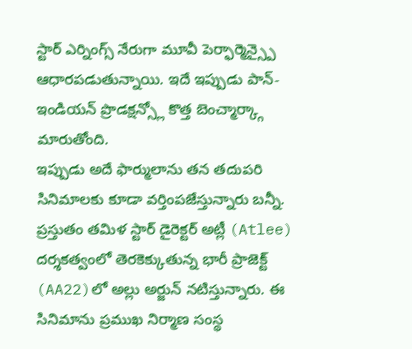స్టార్ ఎర్నింగ్స్ నేరుగా మూవీ పెర్ఫార్మెన్స్పై ఆధారపడుతున్నాయి. ఇదే ఇప్పుడు పాన్-ఇండియన్ ప్రొడక్షన్స్లో కొత్త బెంచ్మార్క్గా మారుతోంది.
ఇప్పుడు అదే ఫార్ములాను తన తదుపరి సినిమాలకు కూడా వర్తింపజేస్తున్నారు బన్నీ. ప్రస్తుతం తమిళ స్టార్ డైరెక్టర్ అట్లీ (Atlee) దర్శకత్వంలో తెరకెక్కుతున్న భారీ ప్రాజెక్ట్ (AA22)లో అల్లు అర్జున్ నటిస్తున్నారు. ఈ సినిమాను ప్రముఖ నిర్మాణ సంస్థ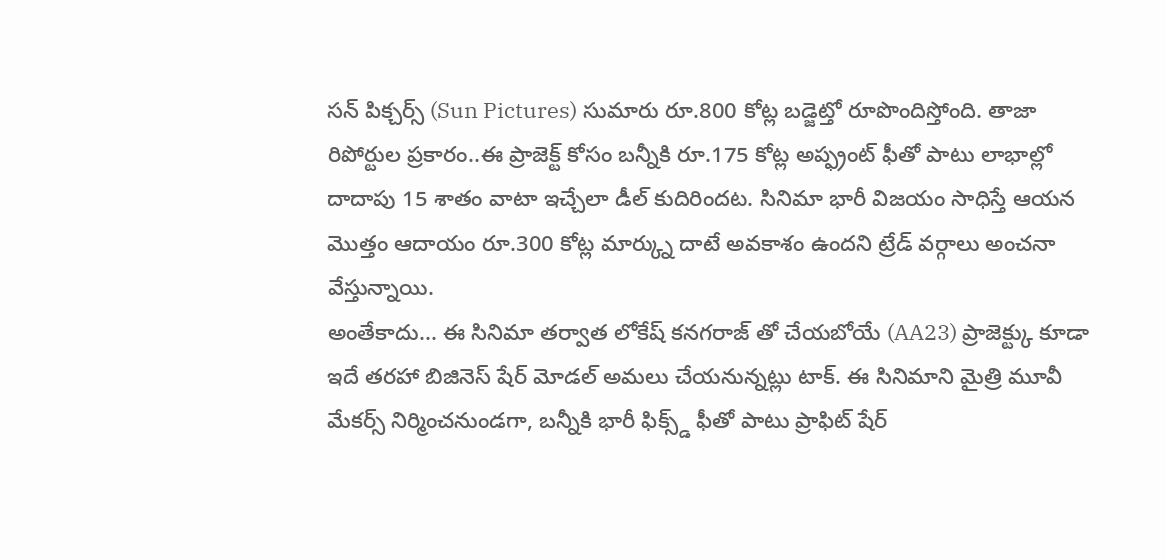సన్ పిక్చర్స్ (Sun Pictures) సుమారు రూ.800 కోట్ల బడ్జెట్తో రూపొందిస్తోంది. తాజా రిపోర్టుల ప్రకారం..ఈ ప్రాజెక్ట్ కోసం బన్నీకి రూ.175 కోట్ల అప్ఫ్రంట్ ఫీతో పాటు లాభాల్లో దాదాపు 15 శాతం వాటా ఇచ్చేలా డీల్ కుదిరిందట. సినిమా భారీ విజయం సాధిస్తే ఆయన మొత్తం ఆదాయం రూ.300 కోట్ల మార్క్ను దాటే అవకాశం ఉందని ట్రేడ్ వర్గాలు అంచనా వేస్తున్నాయి.
అంతేకాదు... ఈ సినిమా తర్వాత లోకేష్ కనగరాజ్ తో చేయబోయే (AA23) ప్రాజెక్ట్కు కూడా ఇదే తరహా బిజినెస్ షేర్ మోడల్ అమలు చేయనున్నట్లు టాక్. ఈ సినిమాని మైత్రి మూవీ మేకర్స్ నిర్మించనుండగా, బన్నీకి భారీ ఫిక్స్డ్ ఫీతో పాటు ప్రాఫిట్ షేర్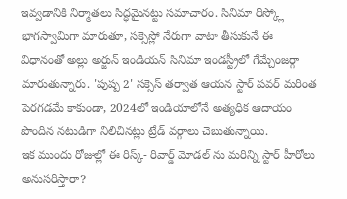ఇవ్వడానికి నిర్మాతలు సిద్ధమైనట్టు సమాచారం. సినిమా రిస్క్లో భాగస్వామిగా మారుతూ, సక్సెస్లో నేరుగా వాటా తీసుకునే ఈ విధానంతో అల్లు అర్జున్ ఇండియన్ సినిమా ఇండస్ట్రీలో గేమ్చేంజర్గా మారుతున్నారు. 'పుష్ప 2' సక్సెస్ తర్వాత ఆయన స్టార్ పవర్ మరింత పెరగడమే కాకుండా, 2024లో ఇండియాలోనే అత్యధిక ఆదాయం పొందిన నటుడిగా నిలిచినట్లు ట్రేడ్ వర్గాలు చెబుతున్నాయి.
ఇక ముందు రోజుల్లో ఈ రిస్క్- రివార్డ్ మోడల్ ను మరిన్ని స్టార్ హీరోలు అనుసరిస్తారా?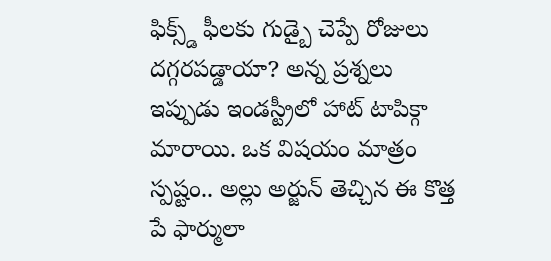ఫిక్స్డ్ ఫీలకు గుడ్బై చెప్పే రోజులు దగ్గరపడ్డాయా? అన్న ప్రశ్నలు ఇప్పుడు ఇండస్ట్రీలో హాట్ టాపిక్గా మారాయి. ఒక విషయం మాత్రం స్పష్టం.. అల్లు అర్జున్ తెచ్చిన ఈ కొత్త పే ఫార్ములా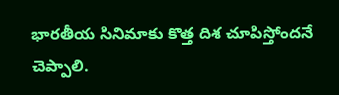భారతీయ సినిమాకు కొత్త దిశ చూపిస్తోందనే చెప్పాలి.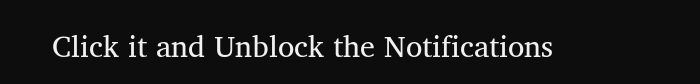Click it and Unblock the Notifications